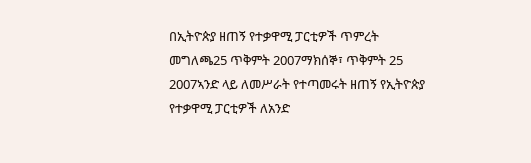በኢትዮጵያ ዘጠኝ የተቃዋሚ ፓርቲዎች ጥምረት መግለጫ25 ጥቅምት 2007ማክሰኞ፣ ጥቅምት 25 2007ኣንድ ላይ ለመሥራት የተጣመሩት ዘጠኝ የኢትዮጵያ የተቃዋሚ ፓርቲዎች ለአንድ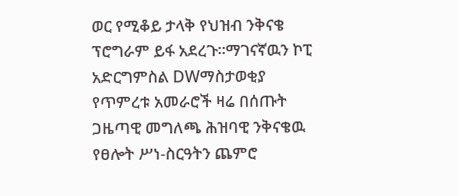ወር የሚቆይ ታላቅ የህዝብ ንቅናቄ ፕሮግራም ይፋ አደረጉ።ማገናኛዉን ኮፒ አድርግምስል DWማስታወቂያ የጥምረቱ አመራሮች ዛሬ በሰጡት ጋዜጣዊ መግለጫ ሕዝባዊ ንቅናቄዉ የፀሎት ሥነ-ስርዓትን ጨምሮ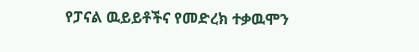የፓናል ዉይይቶችና የመድረክ ተቃዉሞን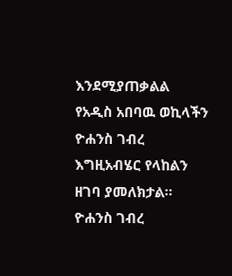እንደሚያጠቃልል የአዲስ አበባዉ ወኪላችን ዮሐንስ ገብረ እግዚአብሄር የላከልን ዘገባ ያመለክታል። ዮሐንስ ገብረ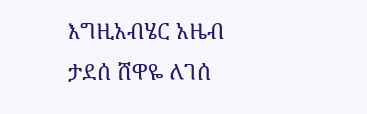እግዚአብሄር አዜብ ታደሰ ሸዋዬ ለገሰ